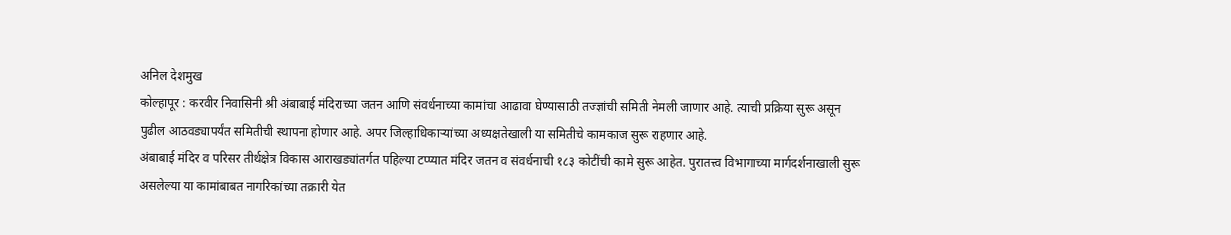अनिल देशमुख
कोल्हापूर : करवीर निवासिनी श्री अंबाबाई मंदिराच्या जतन आणि संवर्धनाच्या कामांचा आढावा घेण्यासाठी तज्ज्ञांची समिती नेमली जाणार आहे. त्याची प्रक्रिया सुरू असून पुढील आठवड्यापर्यंत समितीची स्थापना होणार आहे. अपर जिल्हाधिकाऱ्यांच्या अध्यक्षतेखाली या समितीचे कामकाज सुरू राहणार आहे.
अंबाबाई मंदिर व परिसर तीर्थक्षेत्र विकास आराखड्यांतर्गत पहिल्या टप्प्यात मंदिर जतन व संवर्धनाची १८३ कोटींची कामे सुरू आहेत. पुरातत्त्व विभागाच्या मार्गदर्शनाखाली सुरू असलेल्या या कामांबाबत नागरिकांच्या तक्रारी येत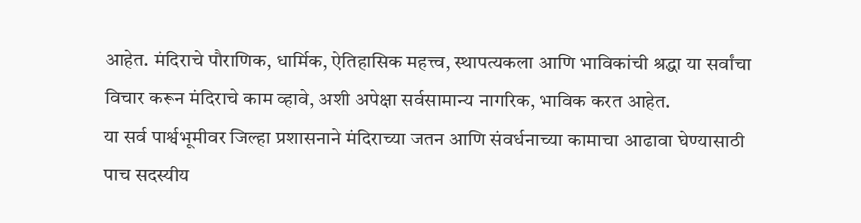आहेत. मंदिराचे पौराणिक, धार्मिक, ऐतिहासिक महत्त्व, स्थापत्यकला आणि भाविकांची श्रद्धा या सर्वांचा विचार करून मंदिराचे काम व्हावे, अशी अपेक्षा सर्वसामान्य नागरिक, भाविक करत आहेत.
या सर्व पार्श्वभूमीवर जिल्हा प्रशासनाने मंदिराच्या जतन आणि संवर्धनाच्या कामाचा आढावा घेण्यासाठी पाच सदस्यीय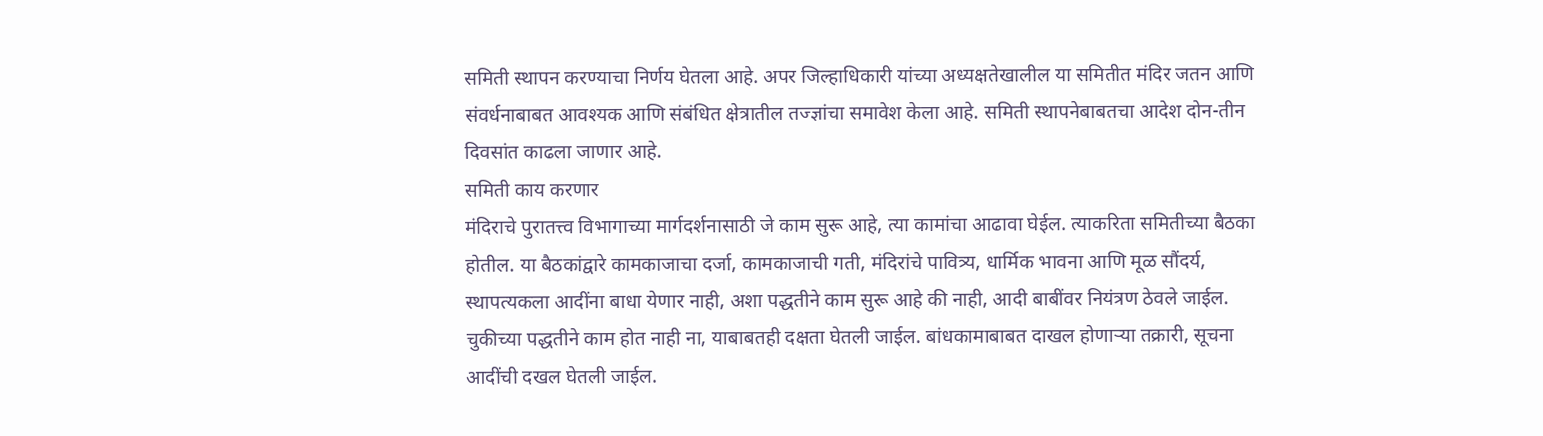समिती स्थापन करण्याचा निर्णय घेतला आहे. अपर जिल्हाधिकारी यांच्या अध्यक्षतेखालील या समितीत मंदिर जतन आणि संवर्धनाबाबत आवश्यक आणि संबंधित क्षेत्रातील तज्ज्ञांचा समावेश केला आहे. समिती स्थापनेबाबतचा आदेश दोन-तीन दिवसांत काढला जाणार आहे.
समिती काय करणार
मंदिराचे पुरातत्त्व विभागाच्या मार्गदर्शनासाठी जे काम सुरू आहे, त्या कामांचा आढावा घेईल. त्याकरिता समितीच्या बैठका होतील. या बैठकांद्वारे कामकाजाचा दर्जा, कामकाजाची गती, मंदिरांचे पावित्र्य, धार्मिक भावना आणि मूळ सौंदर्य, स्थापत्यकला आदींना बाधा येणार नाही, अशा पद्धतीने काम सुरू आहे की नाही, आदी बाबींवर नियंत्रण ठेवले जाईल. चुकीच्या पद्धतीने काम होत नाही ना, याबाबतही दक्षता घेतली जाईल. बांधकामाबाबत दाखल होणाऱ्या तक्रारी, सूचना आदींची दखल घेतली जाईल.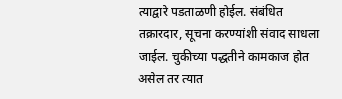त्याद्वारे पडताळणी होईल. संबंधित तक्रारदार, सूचना करण्यांशी संवाद साधला जाईल. चुकीच्या पद्धतीने कामकाज होत असेल तर त्यात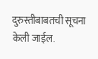दुरुस्तीबाबतची सूचना केली जाईल.